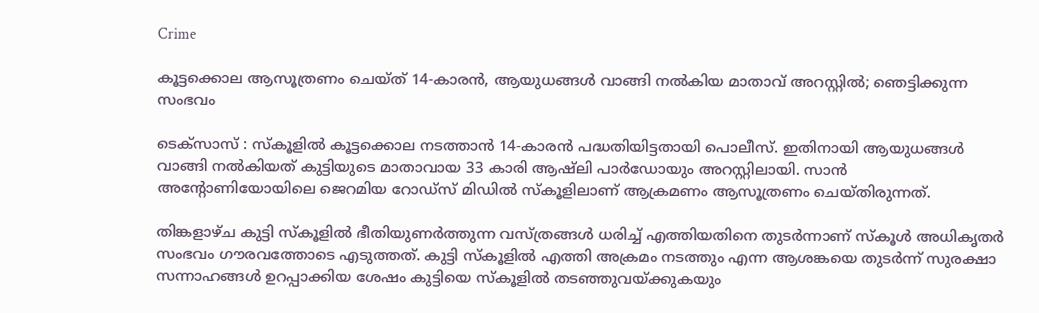Crime

കൂട്ടക്കൊല ആസൂത്രണം ചെയ്ത് 14-കാരന്‍, ആയുധങ്ങൾ വാങ്ങി നൽകിയ മാതാവ് അറസ്റ്റിൽ; ഞെട്ടിക്കുന്ന സംഭവം

ടെക്സാസ് : സ്കൂളിൽ കൂട്ടക്കൊല നടത്താൻ 14-കാരൻ പദ്ധതിയിട്ടതായി പൊലീസ്. ഇതിനായി ആയുധങ്ങൾ വാങ്ങി നൽകിയത് കുട്ടിയുടെ മാതാവായ 33 കാരി ആഷ്‌ലി പാർഡോയും അറസ്റ്റിലായി. സാൻ അന്റോണിയോയിലെ ജെറമിയ റോഡ്‌സ് മിഡിൽ സ്കൂളിലാണ് ആക്രമണം ആസൂത്രണം ചെയ്തിരുന്നത്.

തിങ്കളാഴ്ച കുട്ടി സ്കൂളിൽ ഭീതിയുണർത്തുന്ന വസ്ത്രങ്ങൾ ധരിച്ച് എത്തിയതിനെ തുടർന്നാണ് സ്കൂൾ അധികൃതർ സംഭവം ഗൗരവത്തോടെ എടുത്തത്. കുട്ടി സ്കൂളിൽ എത്തി അക്രമം നടത്തും എന്ന ആശങ്കയെ തുടർന്ന് സുരക്ഷാ സന്നാഹങ്ങൾ ഉറപ്പാക്കിയ ശേഷം കുട്ടിയെ സ്കൂളിൽ തടഞ്ഞുവയ്ക്കുകയും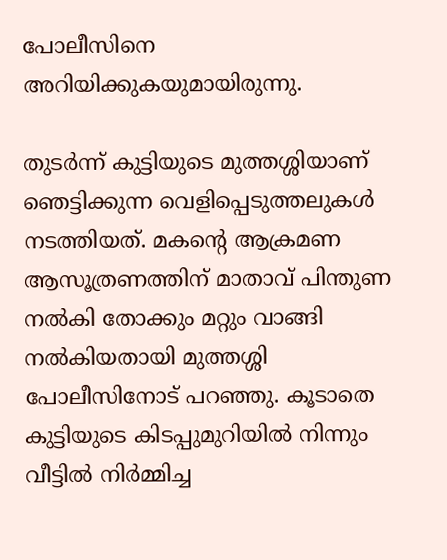പോലീസിനെ അറിയിക്കുകയുമായിരുന്നു.

തുടര്‍ന്ന് കുട്ടിയുടെ മുത്തശ്ശിയാണ് ഞെട്ടിക്കുന്ന വെളിപ്പെടുത്തലുകൾ നടത്തിയത്. മകന്റെ ആക്രമണ ആസൂത്രണത്തിന് മാതാവ് പിന്തുണ നൽകി തോക്കും മറ്റും വാങ്ങി നൽകിയതായി മുത്തശ്ശി പോലീസിനോട് പറഞ്ഞു. കൂടാതെ കുട്ടിയുടെ കിടപ്പുമുറിയിൽ നിന്നും വീട്ടിൽ നിർമ്മിച്ച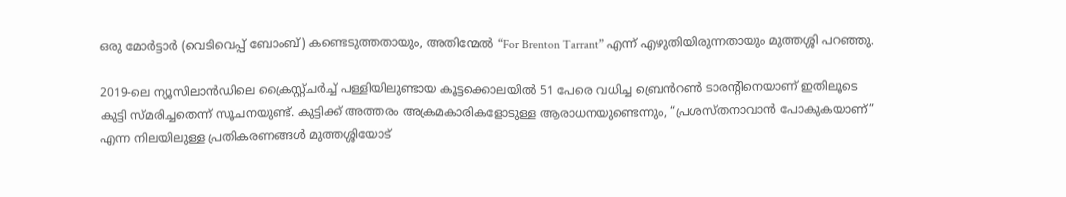ഒരു മോർട്ടാർ (വെടിവെപ്പ് ബോംബ്) കണ്ടെടുത്തതായും, അതിന്മേൽ “For Brenton Tarrant” എന്ന് എഴുതിയിരുന്നതായും മുത്തശ്ശി പറഞ്ഞു.

2019-ലെ ന്യൂസിലാൻഡിലെ ക്രൈസ്റ്റ്‌ചർച്ച് പള്ളിയിലുണ്ടായ കൂട്ടക്കൊലയിൽ 51 പേരെ വധിച്ച ബ്രെൻറൺ ടാരന്റിനെയാണ് ഇതിലൂടെ കുട്ടി സ്മരിച്ചതെന്ന് സൂചനയുണ്ട്. കുട്ടിക്ക് അത്തരം അക്രമകാരികളോടുള്ള ആരാധനയുണ്ടെന്നും, “പ്രശസ്തനാവാൻ പോകുകയാണ്” എന്ന നിലയിലുള്ള പ്രതികരണങ്ങൾ മുത്തശ്ശിയോട്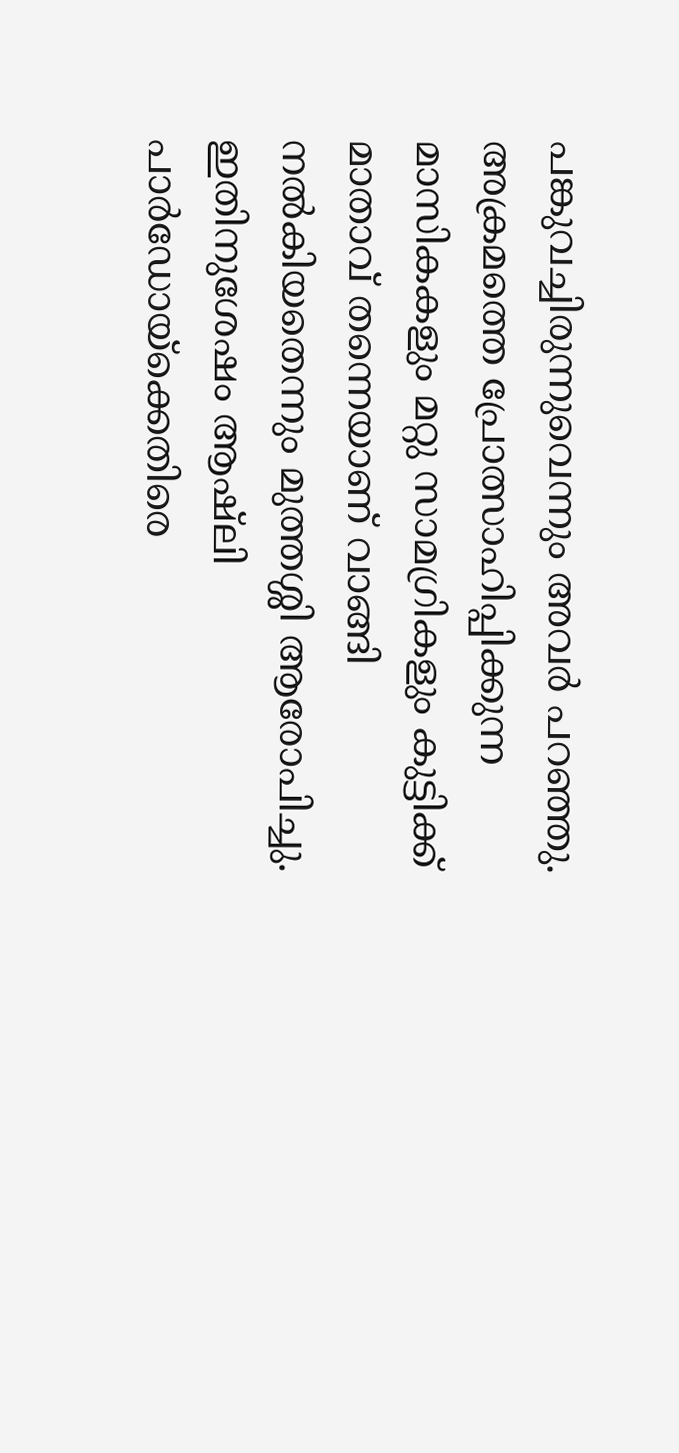പങ്കുവച്ചിരുന്നുവെന്നും അവര്‍ പറഞ്ഞു. അക്രമത്തെ പ്രോത്സാഹിപ്പിക്കുന്ന മാസികകളും മറ്റു സാമഗ്രികളും കുട്ടിക്ക് മാതാവ് തന്നെയാണ് വാങ്ങി നൽകിയതെന്നും മുത്തശ്ശി ആരോപിച്ചു. ഇതിനുശേഷം ആഷ്‌ലി പാർഡോയ്‌ക്കെതിരെ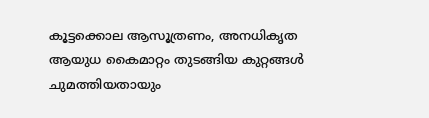കൂട്ടക്കൊല ആസൂത്രണം, അനധികൃത ആയുധ കൈമാറ്റം തുടങ്ങിയ കുറ്റങ്ങൾ ചുമത്തിയതായും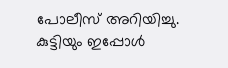പോലീസ് അറിയിച്ചു. കുട്ടിയും ഇപ്പോൾ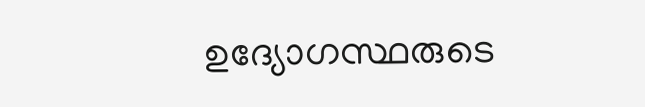ഉദ്യോഗസ്ഥരുടെ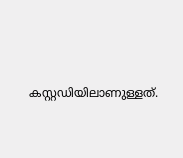കസ്റ്റഡിയിലാണുള്ളത്.